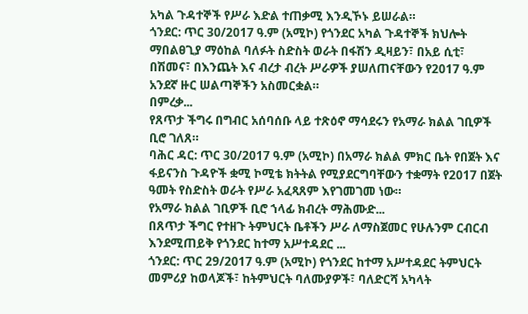አካል ጉዳተኞች የሥራ እድል ተጠቃሚ እንዲኾኑ ይሠራል።
ጎንደር: ጥር 30/2017 ዓ.ም (አሚኮ) የጎንደር አካል ጉዳተኞች ክህሎት ማበልፀጊያ ማዕከል ባለፉት ስድስት ወራት በፋሽን ዲዛይን፣ በአይ ሲቲ፣ በሽመና፣ በእንጨት እና ብረታ ብረት ሥራዎች ያሠለጠናቸውን የ2017 ዓ.ም አንደኛ ዙር ሠልጣኞችን አስመርቋል።
በምረቃ...
የጸጥታ ችግሩ በግብር አሰባሰቡ ላይ ተጽዕኖ ማሳደሩን የአማራ ክልል ገቢዎች ቢሮ ገለጸ።
ባሕር ዳር: ጥር 30/2017 ዓ.ም (አሚኮ) በአማራ ክልል ምክር ቤት የበጀት እና ፋይናንስ ጉዳዮች ቋሚ ኮሚቴ ክትትል የሚያደርግባቸውን ተቋማት የ2017 በጀት ዓመት የስድስት ወራት የሥራ አፈጻጸም እየገመገመ ነው።
የአማራ ክልል ገቢዎች ቢሮ ኀላፊ ክብረት ማሕሙድ...
በጸጥታ ችግር የተዘጉ ትምህርት ቤቶችን ሥራ ለማስጀመር የሁሉንም ርብርብ እንደሚጠይቅ የጎንደር ከተማ አሥተዳደር ...
ጎንደር: ጥር 29/2017 ዓ.ም (አሚኮ) የጎንደር ከተማ አሥተዳደር ትምህርት መምሪያ ከወላጆች፣ ከትምህርት ባለሙያዎች፣ ባለድርሻ አካላት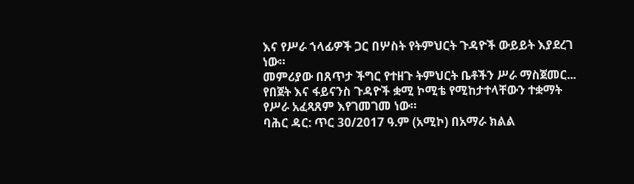እና የሥራ ኀላፊዎች ጋር በሦስት የትምህርት ጉዳዮች ውይይት እያደረገ ነው።
መምሪያው በጸጥታ ችግር የተዘጉ ትምህርት ቤቶችን ሥራ ማስጀመር...
የበጀት እና ፋይናንስ ጉዳዮች ቋሚ ኮሚቴ የሚከታተላቸውን ተቋማት የሥራ አፈጻጸም እየገመገመ ነው።
ባሕር ዳር: ጥር 30/2017 ዓ.ም (አሚኮ) በአማራ ክልል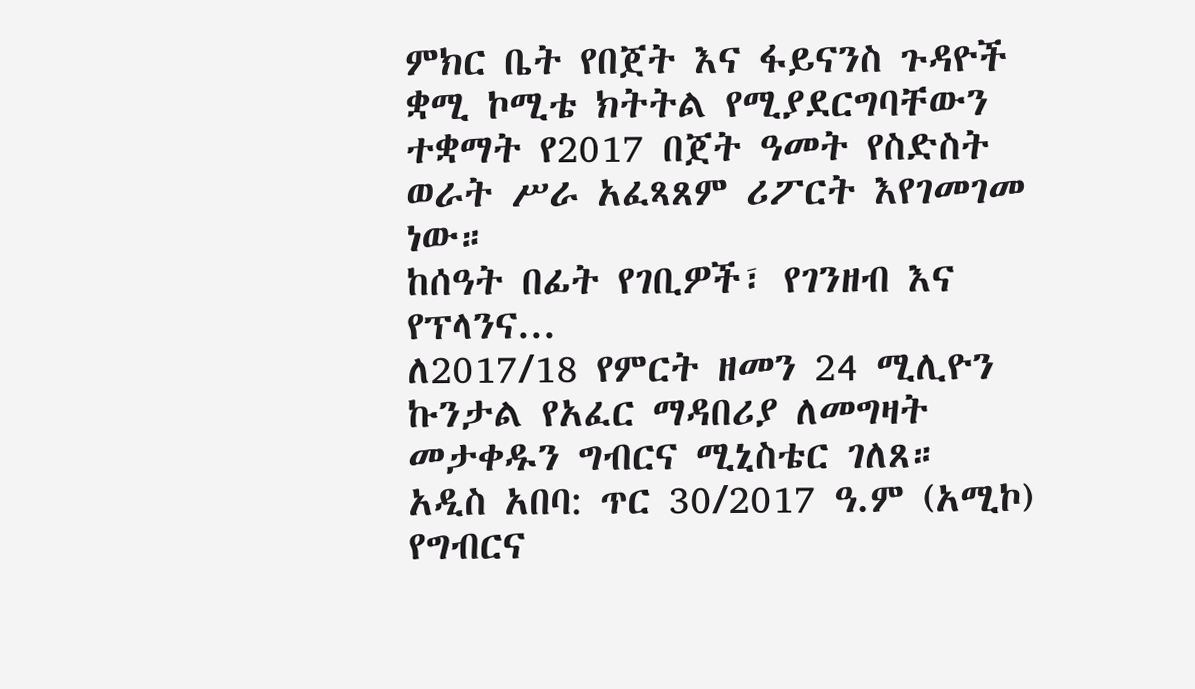ምክር ቤት የበጀት እና ፋይናንስ ጉዳዮች ቋሚ ኮሚቴ ክትትል የሚያደርግባቸውን ተቋማት የ2017 በጀት ዓመት የስድስት ወራት ሥራ አፈጻጸም ሪፖርት እየገመገመ ነው።
ከሰዓት በፊት የገቢዎች፣ የገንዘብ እና የፕላንና...
ለ2017/18 የምርት ዘመን 24 ሚሊዮን ኩንታል የአፈር ማዳበሪያ ለመግዛት መታቀዱን ግብርና ሚኒስቴር ገለጸ።
አዲስ አበባ: ጥር 30/2017 ዓ.ም (አሚኮ) የግብርና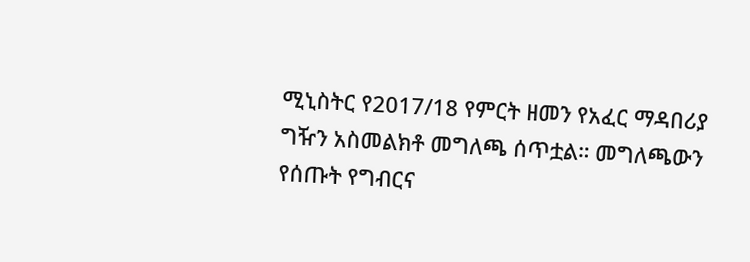ሚኒስትር የ2017/18 የምርት ዘመን የአፈር ማዳበሪያ ግዥን አስመልክቶ መግለጫ ሰጥቷል። መግለጫውን የሰጡት የግብርና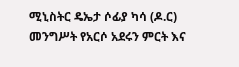ሚኒስትር ዴኤታ ሶፊያ ካሳ (ዶ.ር) መንግሥት የአርሶ አደሩን ምርት እና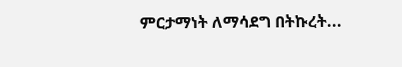ምርታማነት ለማሳደግ በትኩረት...